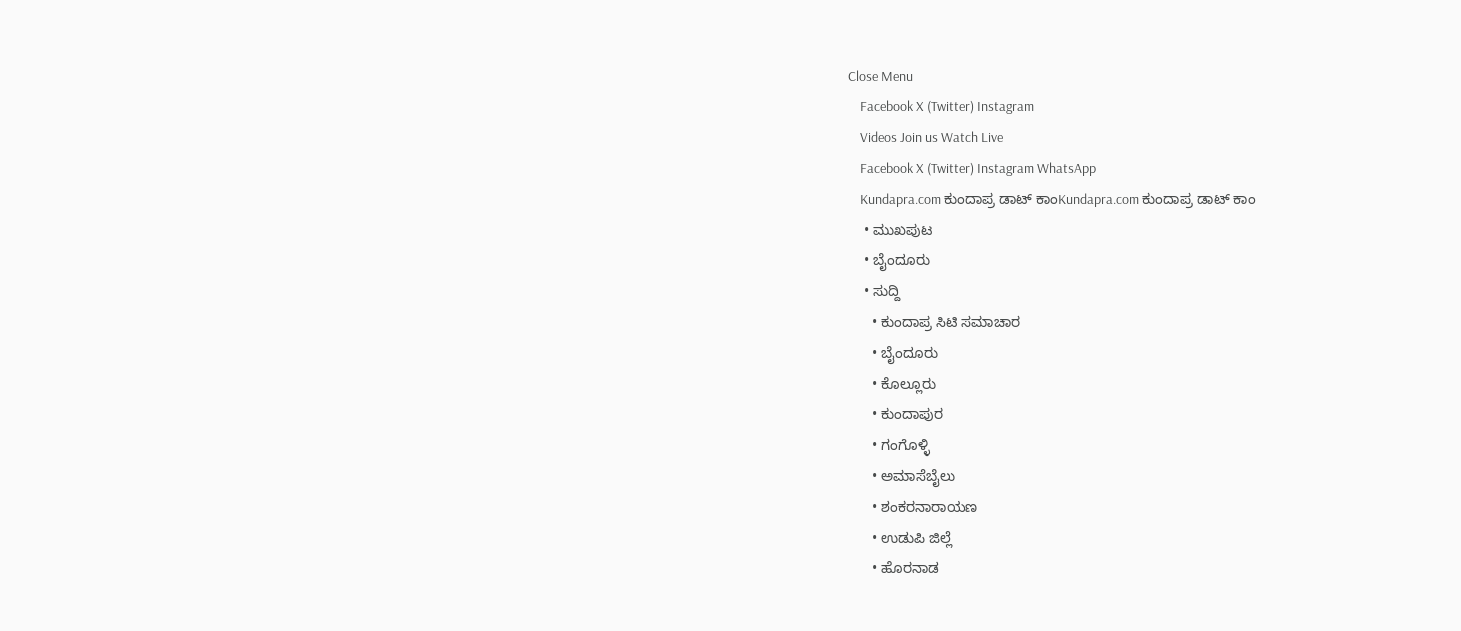Close Menu
    Facebook X (Twitter) Instagram
    Videos Join us Watch Live
    Facebook X (Twitter) Instagram WhatsApp
    Kundapra.com ಕುಂದಾಪ್ರ ಡಾಟ್ ಕಾಂKundapra.com ಕುಂದಾಪ್ರ ಡಾಟ್ ಕಾಂ
    • ಮುಖಪುಟ
    • ಬೈಂದೂರು
    • ಸುದ್ದಿ
      • ಕುಂದಾಪ್ರ ಸಿಟಿ ಸಮಾಚಾರ
      • ಬೈಂದೂರು
      • ಕೊಲ್ಲೂರು
      • ಕುಂದಾಪುರ
      • ಗಂಗೊಳ್ಳಿ
      • ಅಮಾಸೆಬೈಲು
      • ಶಂಕರನಾರಾಯಣ
      • ಉಡುಪಿ ಜಿಲ್ಲೆ
      • ಹೊರನಾಡ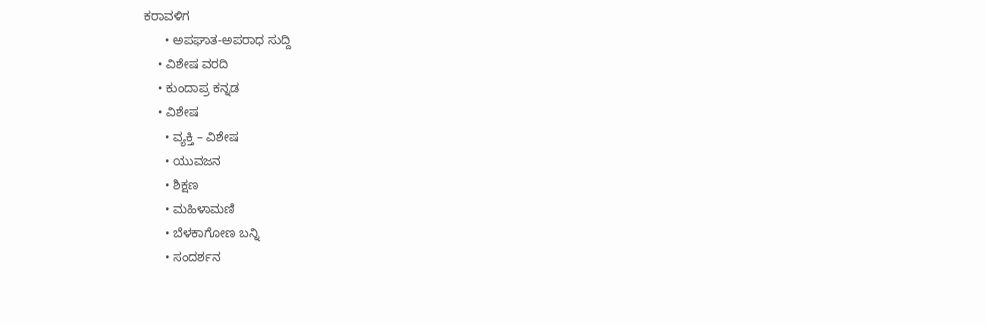ಕರಾವಳಿಗ
      • ಅಪಘಾತ-ಅಪರಾಧ ಸುದ್ದಿ
    • ವಿಶೇಷ ವರದಿ
    • ಕುಂದಾಪ್ರ ಕನ್ನಡ
    • ವಿಶೇಷ
      • ವ್ಯಕ್ತಿ – ವಿಶೇಷ
      • ಯುವಜನ
      • ಶಿಕ್ಷಣ
      • ಮಹಿಳಾಮಣಿ
      • ಬೆಳಕಾಗೋಣ ಬನ್ನಿ
      • ಸಂದರ್ಶನ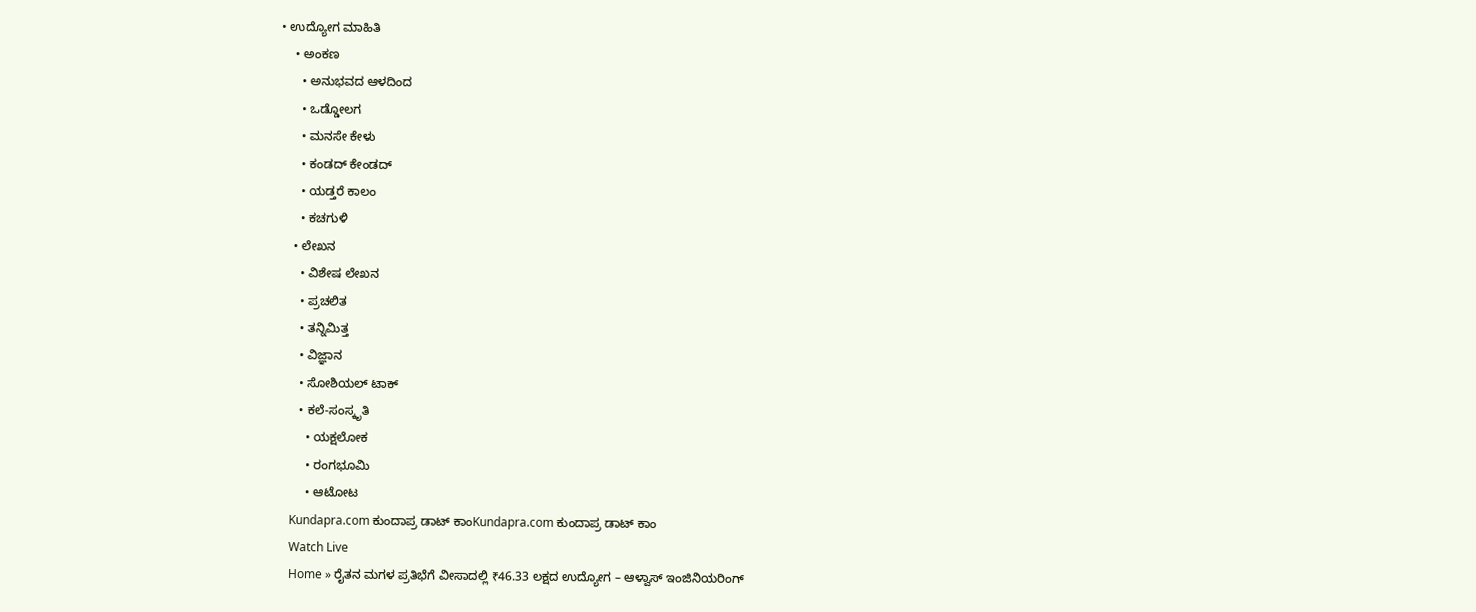• ಉದ್ಯೋಗ ಮಾಹಿತಿ
    • ಅಂಕಣ
      • ಅನುಭವದ ಆಳದಿಂದ
      • ಒಡ್ಡೋಲಗ
      • ಮನಸೇ ಕೇಳು
      • ಕಂಡದ್ ಕೇಂಡದ್
      • ಯಡ್ತರೆ ಕಾಲಂ
      • ಕಚಗುಳಿ
    • ಲೇಖನ
      • ವಿಶೇಷ ಲೇಖನ
      • ಪ್ರಚಲಿತ
      • ತನ್ನಿಮಿತ್ತ
      • ವಿಜ್ಞಾನ
      • ಸೋಶಿಯಲ್ ಟಾಕ್
      • ಕಲೆ-ಸಂಸ್ಕೃತಿ
        • ಯಕ್ಷಲೋಕ
        • ರಂಗಭೂಮಿ
        • ಆಟೋಟ
    Kundapra.com ಕುಂದಾಪ್ರ ಡಾಟ್ ಕಾಂKundapra.com ಕುಂದಾಪ್ರ ಡಾಟ್ ಕಾಂ
    Watch Live
    Home » ರೈತನ ಮಗಳ ಪ್ರತಿಭೆಗೆ ವೀಸಾದಲ್ಲಿ ₹46.33 ಲಕ್ಷದ ಉದ್ಯೋಗ – ಆಳ್ವಾಸ್ ಇಂಜಿನಿಯರಿಂಗ್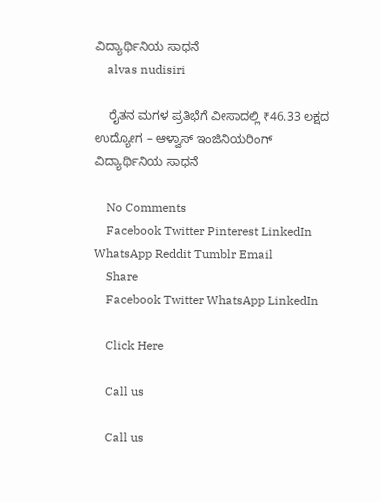ವಿದ್ಯಾರ್ಥಿನಿಯ ಸಾಧನೆ
    alvas nudisiri

    ರೈತನ ಮಗಳ ಪ್ರತಿಭೆಗೆ ವೀಸಾದಲ್ಲಿ ₹46.33 ಲಕ್ಷದ ಉದ್ಯೋಗ – ಆಳ್ವಾಸ್ ಇಂಜಿನಿಯರಿಂಗ್ ವಿದ್ಯಾರ್ಥಿನಿಯ ಸಾಧನೆ

    No Comments
    Facebook Twitter Pinterest LinkedIn WhatsApp Reddit Tumblr Email
    Share
    Facebook Twitter WhatsApp LinkedIn

    Click Here

    Call us

    Call us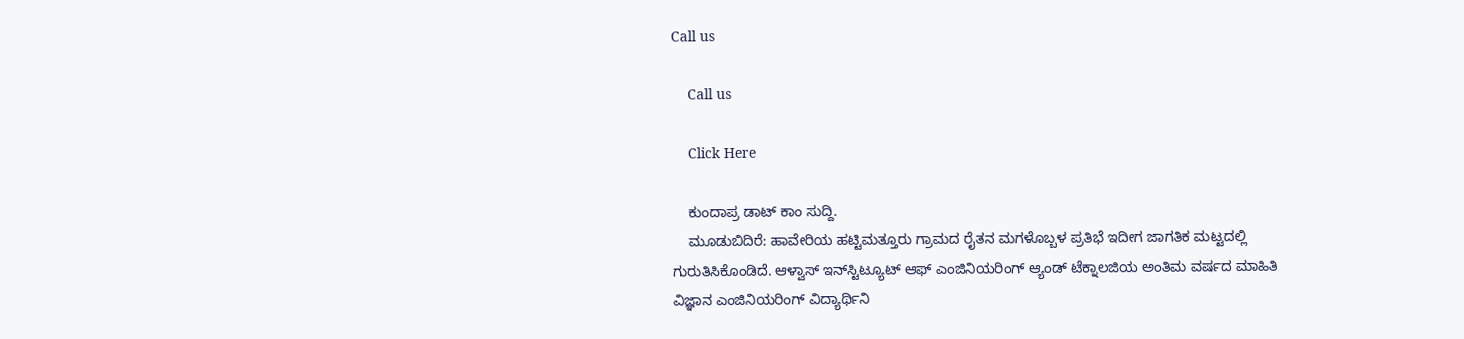Call us

    Call us

    Click Here

    ಕುಂದಾಪ್ರ ಡಾಟ್‌ ಕಾಂ ಸುದ್ದಿ.
    ಮೂಡುಬಿದಿರೆ: ಹಾವೇರಿಯ ಹಟ್ಟಿಮತ್ತೂರು ಗ್ರಾಮದ ರೈತನ ಮಗಳೊಬ್ಬಳ ಪ್ರತಿಭೆ ಇದೀಗ ಜಾಗತಿಕ ಮಟ್ಟದಲ್ಲಿ ಗುರುತಿಸಿಕೊಂಡಿದೆ. ಆಳ್ವಾಸ್ ಇನ್‌ಸ್ಟಿಟ್ಯೂಟ್ ಆಫ್ ಎಂಜಿನಿಯರಿಂಗ್ ಆ್ಯಂಡ್ ಟೆಕ್ನಾಲಜಿಯ ಅಂತಿಮ ವರ್ಷದ ಮಾಹಿತಿ ವಿಜ್ಞಾನ ಎಂಜಿನಿಯರಿಂಗ್ ವಿದ್ಯಾರ್ಥಿನಿ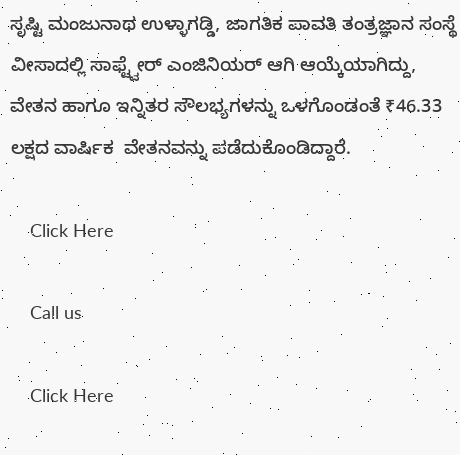ಸೃಷ್ಟಿ ಮಂಜುನಾಥ ಉಳ್ಳಾಗಡ್ಡಿ, ಜಾಗತಿಕ ಪಾವತಿ ತಂತ್ರಜ್ಞಾನ ಸಂಸ್ಥೆ ವೀಸಾದಲ್ಲಿ ಸಾಫ್ಟ್ವೇರ್ ಎಂಜಿನಿಯರ್ ಆಗಿ ಆಯ್ಕೆಯಾಗಿದ್ದು, ವೇತನ ಹಾಗೂ ಇನ್ನಿತರ ಸೌಲಭ್ಯಗಳನ್ನು ಒಳಗೊಂಡಂತೆ ₹46.33 ಲಕ್ಷದ ವಾರ್ಷಿಕ  ವೇತನವನ್ನು ಪಡೆದುಕೊಂಡಿದ್ದಾರೆ.

    Click Here

    Call us

    Click Here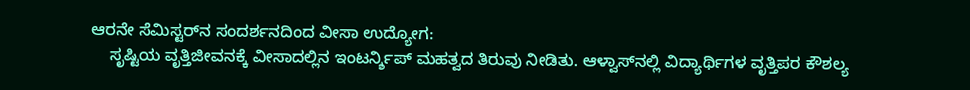ಆರನೇ ಸೆಮಿಸ್ಟರ್‌ನ ಸಂದರ್ಶನದಿಂದ ವೀಸಾ ಉದ್ಯೋಗ:
    ಸೃಷ್ಟಿಯ ವೃತ್ತಿಜೀವನಕ್ಕೆ ವೀಸಾದಲ್ಲಿನ ಇಂಟರ್ನ್ಶಿಪ್ ಮಹತ್ವದ ತಿರುವು ನೀಡಿತು. ಆಳ್ವಾಸ್‌ನಲ್ಲಿ ವಿದ್ಯಾರ್ಥಿಗಳ ವೃತ್ತಿಪರ ಕೌಶಲ್ಯ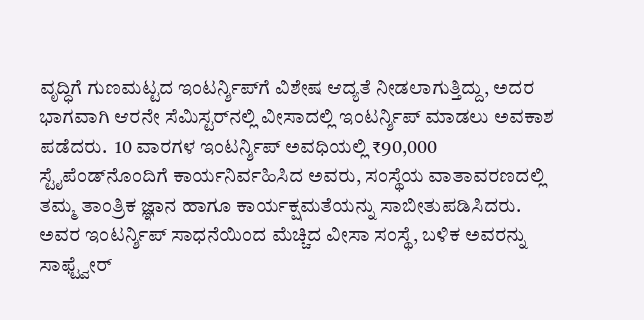ವೃದ್ಧಿಗೆ ಗುಣಮಟ್ಟದ ಇಂಟರ್ನ್ಶಿಪ್‌ಗೆ ವಿಶೇಷ ಆದ್ಯತೆ ನೀಡಲಾಗುತ್ತಿದ್ದು, ಅದರ ಭಾಗವಾಗಿ ಆರನೇ ಸೆಮಿಸ್ಟರ್‌ನಲ್ಲಿ ವೀಸಾದಲ್ಲಿ ಇಂಟರ್ನ್ಶಿಪ್ ಮಾಡಲು ಅವಕಾಶ ಪಡೆದರು.  10 ವಾರಗಳ ಇಂಟರ್ನ್ಶಿಪ್ ಅವಧಿಯಲ್ಲಿ ₹90,000 ಸ್ಟೈಪೆಂಡ್‌ನೊಂದಿಗೆ ಕಾರ್ಯನಿರ್ವಹಿಸಿದ ಅವರು, ಸಂಸ್ಥೆಯ ವಾತಾವರಣದಲ್ಲಿ ತಮ್ಮ ತಾಂತ್ರಿಕ ಜ್ಞಾನ ಹಾಗೂ ಕಾರ್ಯಕ್ಷಮತೆಯನ್ನು ಸಾಬೀತುಪಡಿಸಿದರು. ಅವರ ಇಂಟರ್ನ್ಶಿಪ್ ಸಾಧನೆಯಿಂದ ಮೆಚ್ಚಿದ ವೀಸಾ ಸಂಸ್ಥೆ, ಬಳಿಕ ಅವರನ್ನು ಸಾಫ್ಟ್ವೇರ್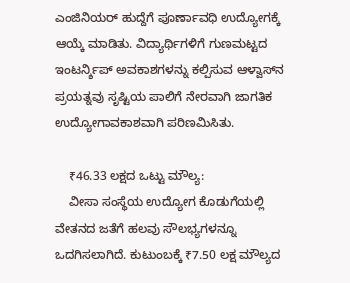ಎಂಜಿನಿಯರ್ ಹುದ್ದೆಗೆ ಪೂರ್ಣಾವಧಿ ಉದ್ಯೋಗಕ್ಕೆ ಆಯ್ಕೆ ಮಾಡಿತು. ವಿದ್ಯಾರ್ಥಿಗಳಿಗೆ ಗುಣಮಟ್ಟದ ಇಂಟರ್ನ್ಶಿಪ್ ಅವಕಾಶಗಳನ್ನು ಕಲ್ಪಿಸುವ ಆಳ್ವಾಸ್‌ನ ಪ್ರಯತ್ನವು ಸೃಷ್ಟಿಯ ಪಾಲಿಗೆ ನೇರವಾಗಿ ಜಾಗತಿಕ ಉದ್ಯೋಗಾವಕಾಶವಾಗಿ ಪರಿಣಮಿಸಿತು.

    ₹46.33 ಲಕ್ಷದ ಒಟ್ಟು ಮೌಲ್ಯ:
    ವೀಸಾ ಸಂಸ್ಥೆಯ ಉದ್ಯೋಗ ಕೊಡುಗೆಯಲ್ಲಿ ವೇತನದ ಜತೆಗೆ ಹಲವು ಸೌಲಭ್ಯಗಳನ್ನೂ ಒದಗಿಸಲಾಗಿದೆ. ಕುಟುಂಬಕ್ಕೆ ₹7.50 ಲಕ್ಷ ಮೌಲ್ಯದ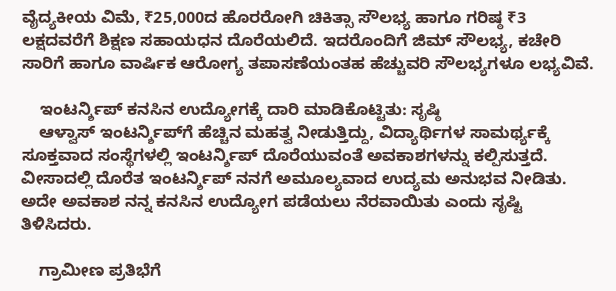ವೈದ್ಯಕೀಯ ವಿಮೆ, ₹25,000ದ ಹೊರರೋಗಿ ಚಿಕಿತ್ಸಾ ಸೌಲಭ್ಯ ಹಾಗೂ ಗರಿಷ್ಠ ₹3 ಲಕ್ಷದವರೆಗೆ ಶಿಕ್ಷಣ ಸಹಾಯಧನ ದೊರೆಯಲಿದೆ. ಇದರೊಂದಿಗೆ ಜಿಮ್ ಸೌಲಭ್ಯ, ಕಚೇರಿ ಸಾರಿಗೆ ಹಾಗೂ ವಾರ್ಷಿಕ ಆರೋಗ್ಯ ತಪಾಸಣೆಯಂತಹ ಹೆಚ್ಚುವರಿ ಸೌಲಭ್ಯಗಳೂ ಲಭ್ಯವಿವೆ.

    ಇಂಟರ್ನ್ಶಿಪ್ ಕನಸಿನ ಉದ್ಯೋಗಕ್ಕೆ ದಾರಿ ಮಾಡಿಕೊಟ್ಟಿತು: ಸೃಷ್ಠಿ
    ಆಳ್ವಾಸ್ ಇಂಟರ್ನ್ಶಿಪ್‌ಗೆ ಹೆಚ್ಚಿನ ಮಹತ್ವ ನೀಡುತ್ತಿದ್ದು, ವಿದ್ಯಾರ್ಥಿಗಳ ಸಾಮರ್ಥ್ಯಕ್ಕೆ ಸೂಕ್ತವಾದ ಸಂಸ್ಥೆಗಳಲ್ಲಿ ಇಂಟರ್ನ್ಶಿಪ್ ದೊರೆಯುವಂತೆ ಅವಕಾಶಗಳನ್ನು ಕಲ್ಪಿಸುತ್ತದೆ. ವೀಸಾದಲ್ಲಿ ದೊರೆತ ಇಂಟರ್ನ್ಶಿಪ್ ನನಗೆ ಅಮೂಲ್ಯವಾದ ಉದ್ಯಮ ಅನುಭವ ನೀಡಿತು. ಅದೇ ಅವಕಾಶ ನನ್ನ ಕನಸಿನ ಉದ್ಯೋಗ ಪಡೆಯಲು ನೆರವಾಯಿತು ಎಂದು ಸೃಷ್ಟಿ ತಿಳಿಸಿದರು.

    ಗ್ರಾಮೀಣ ಪ್ರತಿಭೆಗೆ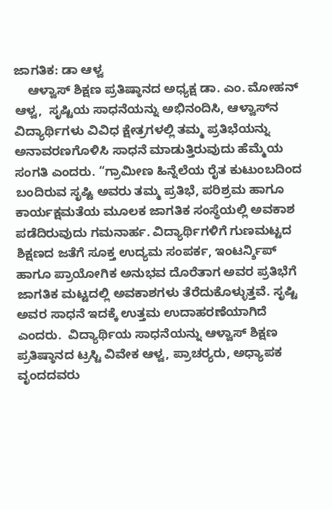ಜಾಗತಿಕ: ಡಾ ಆಳ್ವ
    ಆಳ್ವಾಸ್ ಶಿಕ್ಷಣ ಪ್ರತಿಷ್ಠಾನದ ಅಧ್ಯಕ್ಷ ಡಾ. ಎಂ. ಮೋಹನ್ ಆಳ್ವ,  ಸೃಷ್ಟಿಯ ಸಾಧನೆಯನ್ನು ಅಭಿನಂದಿಸಿ, ಆಳ್ವಾಸ್‌ನ ವಿದ್ಯಾರ್ಥಿಗಳು ವಿವಿಧ ಕ್ಷೇತ್ರಗಳಲ್ಲಿ ತಮ್ಮ ಪ್ರತಿಭೆಯನ್ನು ಅನಾವರಣಗೊಳಿಸಿ ಸಾಧನೆ ಮಾಡುತ್ತಿರುವುದು ಹೆಮ್ಮೆಯ ಸಂಗತಿ ಎಂದರು. “ಗ್ರಾಮೀಣ ಹಿನ್ನೆಲೆಯ ರೈತ ಕುಟುಂಬದಿಂದ ಬಂದಿರುವ ಸೃಷ್ಟಿ ಅವರು ತಮ್ಮ ಪ್ರತಿಭೆ, ಪರಿಶ್ರಮ ಹಾಗೂ ಕಾರ್ಯಕ್ಷಮತೆಯ ಮೂಲಕ ಜಾಗತಿಕ ಸಂಸ್ಥೆಯಲ್ಲಿ ಅವಕಾಶ ಪಡೆದಿರುವುದು ಗಮನಾರ್ಹ. ವಿದ್ಯಾರ್ಥಿಗಳಿಗೆ ಗುಣಮಟ್ಟದ ಶಿಕ್ಷಣದ ಜತೆಗೆ ಸೂಕ್ತ ಉದ್ಯಮ ಸಂಪರ್ಕ, ಇಂಟರ್ನ್ಶಿಪ್ ಹಾಗೂ ಪ್ರಾಯೋಗಿಕ ಅನುಭವ ದೊರೆತಾಗ ಅವರ ಪ್ರತಿಭೆಗೆ ಜಾಗತಿಕ ಮಟ್ಟದಲ್ಲಿ ಅವಕಾಶಗಳು ತೆರೆದುಕೊಳ್ಳುತ್ತವೆ. ಸೃಷ್ಟಿ ಅವರ ಸಾಧನೆ ಇದಕ್ಕೆ ಉತ್ತಮ ಉದಾಹರಣೆಯಾಗಿದೆ ಎಂದರು.  ವಿದ್ಯಾರ್ಥಿಯ ಸಾಧನೆಯನ್ನು ಆಳ್ವಾಸ್ ಶಿಕ್ಷಣ ಪ್ರತಿಷ್ಠಾನದ ಟ್ರಸ್ಟಿ ವಿವೇಕ ಆಳ್ವ, ಪ್ರಾಚರ‍್ಯರು, ಅಧ್ಯಾಪಕ ವೃಂದದವರು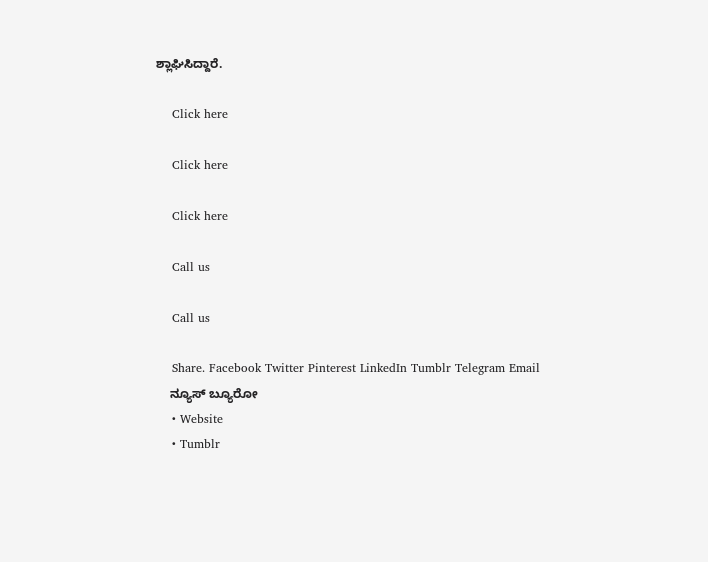ಶ್ಲಾಘಿಸಿದ್ದಾರೆ.

    Click here

    Click here

    Click here

    Call us

    Call us

    Share. Facebook Twitter Pinterest LinkedIn Tumblr Telegram Email
    ನ್ಯೂಸ್ ಬ್ಯೂರೋ
    • Website
    • Tumblr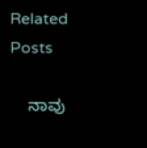Related Posts

    ನಾವು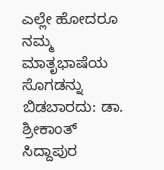ಎಲ್ಲೇ ಹೋದರೂ ನಮ್ಮ ಮಾತೃಭಾಷೆಯ ಸೊಗಡನ್ನು ಬಿಡಬಾರದು: ಡಾ. ಶ್ರೀಕಾಂತ್ ಸಿದ್ದಾಪುರ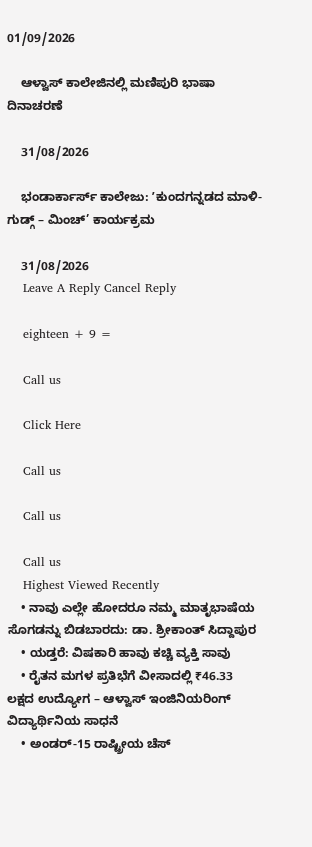01/09/2026

    ಆಳ್ವಾಸ್ ಕಾಲೇಜಿನಲ್ಲಿ ಮಣಿಪುರಿ ಭಾಷಾ ದಿನಾಚರಣೆ

    31/08/2026

    ಭಂಡಾರ್ಕಾರ್ಸ್ ಕಾಲೇಜು: ʼಕುಂದಗನ್ನಡದ ಮಾಳಿ-ಗುಡ್ಗ್ – ಮಿಂಚ್’ ಕಾರ್ಯಕ್ರಮ

    31/08/2026
    Leave A Reply Cancel Reply

    eighteen + 9 =

    Call us

    Click Here

    Call us

    Call us

    Call us
    Highest Viewed Recently
    • ನಾವು ಎಲ್ಲೇ ಹೋದರೂ ನಮ್ಮ ಮಾತೃಭಾಷೆಯ ಸೊಗಡನ್ನು ಬಿಡಬಾರದು: ಡಾ. ಶ್ರೀಕಾಂತ್ ಸಿದ್ದಾಪುರ
    • ಯಡ್ತರೆ: ವಿಷಕಾರಿ ಹಾವು ಕಚ್ಚಿ ವ್ಯಕ್ತಿ ಸಾವು
    • ರೈತನ ಮಗಳ ಪ್ರತಿಭೆಗೆ ವೀಸಾದಲ್ಲಿ ₹46.33 ಲಕ್ಷದ ಉದ್ಯೋಗ – ಆಳ್ವಾಸ್ ಇಂಜಿನಿಯರಿಂಗ್ ವಿದ್ಯಾರ್ಥಿನಿಯ ಸಾಧನೆ
    • ಅಂಡರ್-15 ರಾಷ್ಟ್ರೀಯ ಚೆಸ್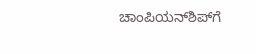ಚಾಂಪಿಯನ್‌ಶಿಪ್‌ಗೆ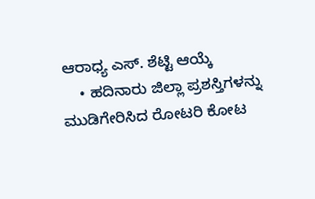ಆರಾಧ್ಯ ಎಸ್. ಶೆಟ್ಟಿ ಆಯ್ಕೆ
    • ಹದಿನಾರು ಜಿಲ್ಲಾ ಪ್ರಶಸ್ತಿಗಳನ್ನು ಮುಡಿಗೇರಿಸಿದ ರೋಟರಿ ಕೋಟ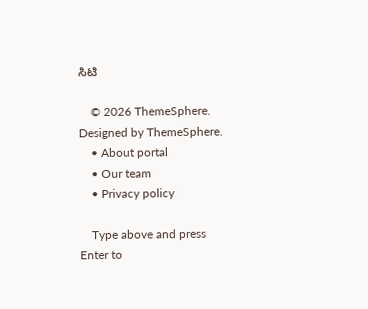ಸಿಟಿ

    © 2026 ThemeSphere. Designed by ThemeSphere.
    • About portal
    • Our team
    • Privacy policy

    Type above and press Enter to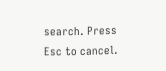search. Press Esc to cancel.